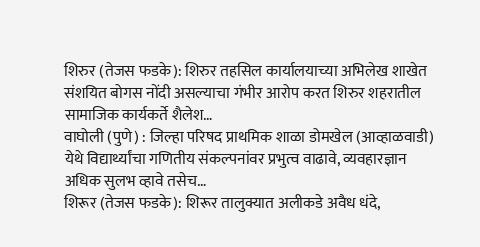शिरुर (तेजस फडके): शिरुर तहसिल कार्यालयाच्या अभिलेख शाखेत संशयित बोगस नोंदी असल्याचा गंभीर आरोप करत शिरुर शहरातील सामाजिक कार्यकर्ते शैलेश…
वाघोली (पुणे) : जिल्हा परिषद प्राथमिक शाळा डोमखेल (आव्हाळवाडी) येथे विद्यार्थ्यांचा गणितीय संकल्पनांवर प्रभुत्व वाढावे, व्यवहारज्ञान अधिक सुलभ व्हावे तसेच…
शिरूर (तेजस फडके): शिरूर तालुक्यात अलीकडे अवैध धंदे,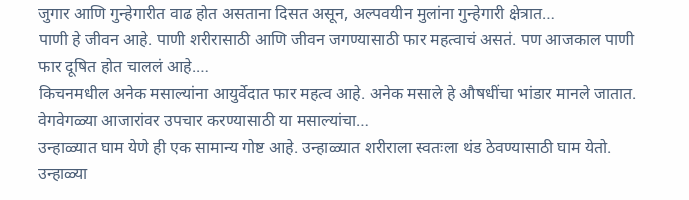जुगार आणि गुन्हेगारीत वाढ होत असताना दिसत असून, अल्पवयीन मुलांना गुन्हेगारी क्षेत्रात…
पाणी हे जीवन आहे. पाणी शरीरासाठी आणि जीवन जगण्यासाठी फार महत्वाचं असतं. पण आजकाल पाणी फार दूषित होत चाललं आहे.…
किचनमधील अनेक मसाल्यांना आयुर्वेदात फार महत्व आहे. अनेक मसाले हे औषधींचा भांडार मानले जातात. वेगवेगळ्या आजारांवर उपचार करण्यासाठी या मसाल्यांचा…
उन्हाळ्यात घाम येणे ही एक सामान्य गोष्ट आहे. उन्हाळ्यात शरीराला स्वतःला थंड ठेवण्यासाठी घाम येतो. उन्हाळ्या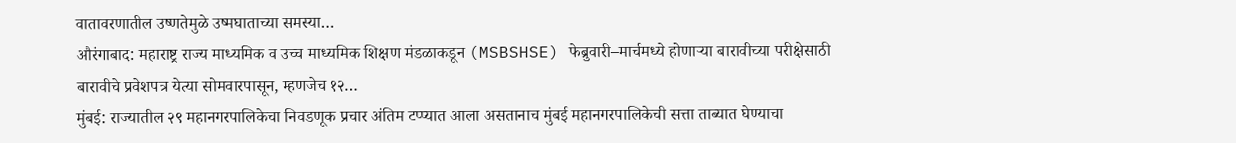वातावरणातील उष्णतेमुळे उष्मघाताच्या समस्या…
औरंगाबाद: महाराष्ट्र राज्य माध्यमिक व उच्च माध्यमिक शिक्षण मंडळाकडून (MSBSHSE) फेब्रुवारी–मार्चमध्ये होणाऱ्या बारावीच्या परीक्षेसाठी बारावीचे प्रवेशपत्र येत्या सोमवारपासून, म्हणजेच १२…
मुंबई: राज्यातील २९ महानगरपालिकेचा निवडणूक प्रचार अंतिम टप्प्यात आला असतानाच मुंबई महानगरपालिकेची सत्ता ताब्यात घेण्याचा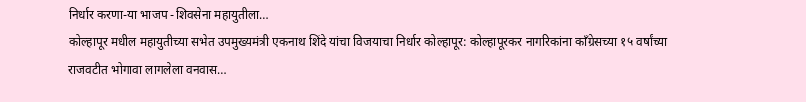निर्धार करणा-या भाजप -शिवसेना महायुतीला…
कोल्हापूर मधील महायुतीच्या सभेत उपमुख्यमंत्री एकनाथ शिंदे यांचा विजयाचा निर्धार कोल्हापूर: कोल्हापूरकर नागरिकांना काँग्रेसच्या १५ वर्षांच्या राजवटीत भोगावा लागलेला वनवास…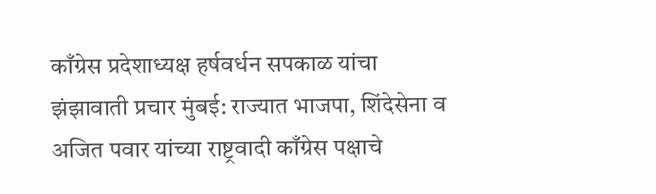काँग्रेस प्रदेशाध्यक्ष हर्षवर्धन सपकाळ यांचा झंझावाती प्रचार मुंबई: राज्यात भाजपा, शिंदेसेना व अजित पवार यांच्या राष्ट्रवादी काँग्रेस पक्षाचे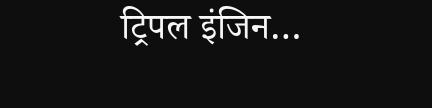ट्रिपल इंजिन…